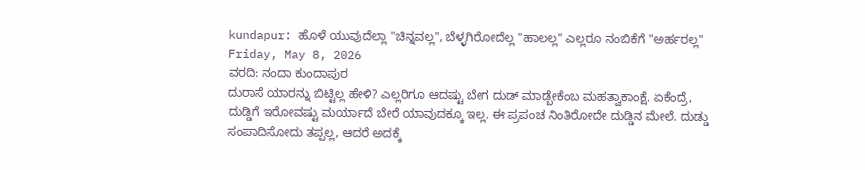kundapur: ಹೊಳೆ ಯುವುದೆಲ್ಲಾ "ಚಿನ್ನವಲ್ಲ", ಬೆಳ್ಳಗಿರೋದೆಲ್ಲ "ಹಾಲಲ್ಲ" ಎಲ್ಲರೂ ನಂಬಿಕೆಗೆ "ಅರ್ಹರಲ್ಲ"
Friday, May 8, 2026
ವರದಿ: ನಂದಾ ಕುಂದಾಪುರ
ದುರಾಸೆ ಯಾರನ್ನು ಬಿಟ್ಟಿಲ್ಲ ಹೇಳಿ? ಎಲ್ಲರಿಗೂ ಆದಷ್ಟು ಬೇಗ ದುಡ್ ಮಾಡ್ಬೇಕೆಂಬ ಮಹತ್ವಾಕಾಂಕ್ಷೆ. ಏಕೆಂದ್ರೆ, ದುಡ್ಡಿಗೆ ಇರೋವಷ್ಟು ಮರ್ಯಾದೆ ಬೇರೆ ಯಾವುದಕ್ಕೂ ಇಲ್ಲ. ಈ ಪ್ರಪಂಚ ನಿಂತಿರೋದೇ ದುಡ್ಡಿನ ಮೇಲೆ. ದುಡ್ಡು ಸಂಪಾದಿಸೋದು ತಪ್ಪಲ್ಲ, ಆದರೆ ಅದಕ್ಕೆ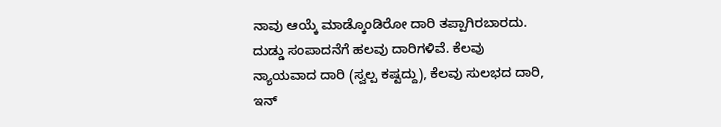ನಾವು ಆಯ್ಕೆ ಮಾಡ್ಕೊಂಡಿರೋ ದಾರಿ ತಪ್ಪಾಗಿರಬಾರದು. ದುಡ್ಡು ಸಂಪಾದನೆಗೆ ಹಲವು ದಾರಿಗಳಿವೆ. ಕೆಲವು ನ್ಯಾಯವಾದ ದಾರಿ (ಸ್ವಲ್ಪ ಕಷ್ಟದ್ದು), ಕೆಲವು ಸುಲಭದ ದಾರಿ, ಇನ್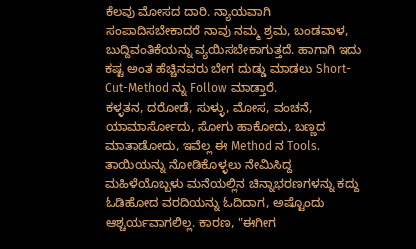ಕೆಲವು ಮೋಸದ ದಾರಿ. ನ್ಯಾಯವಾಗಿ ಸಂಪಾದಿಸಬೇಕಾದರೆ ನಾವು ನಮ್ಮ ಶ್ರಮ, ಬಂಡವಾಳ, ಬುದ್ದಿವಂತಿಕೆಯನ್ನು ವ್ಯಯಿಸಬೇಕಾಗುತ್ತದೆ. ಹಾಗಾಗಿ ಇದು ಕಷ್ಟ ಅಂತ ಹೆಚ್ಚಿನವರು ಬೇಗ ದುಡ್ಡು ಮಾಡಲು Short-Cut-Method ನ್ನು Follow ಮಾಡ್ತಾರೆ.
ಕಳ್ಳತನ, ದರೋಡೆ, ಸುಳ್ಳು, ಮೋಸ, ವಂಚನೆ, ಯಾಮಾರ್ಸೋದು, ಸೋಗು ಹಾಕೋದು, ಬಣ್ಣದ ಮಾತಾಡೋದು, ಇವೆಲ್ಲ ಈ Method ನ Tools.
ತಾಯಿಯನ್ನು ನೋಡಿಕೊಳ್ಳಲು ನೇಮಿಸಿದ್ದ ಮಹಿಳೆಯೊಬ್ಬಳು ಮನೆಯಲ್ಲಿನ ಚಿನ್ನಾಭರಣಗಳನ್ನು ಕದ್ದು ಓಡಿಹೋದ ವರದಿಯನ್ನು ಓದಿದಾಗ, ಅಷ್ಟೊಂದು ಆಶ್ಚರ್ಯವಾಗಲಿಲ್ಲ. ಕಾರಣ, "ಈಗೀಗ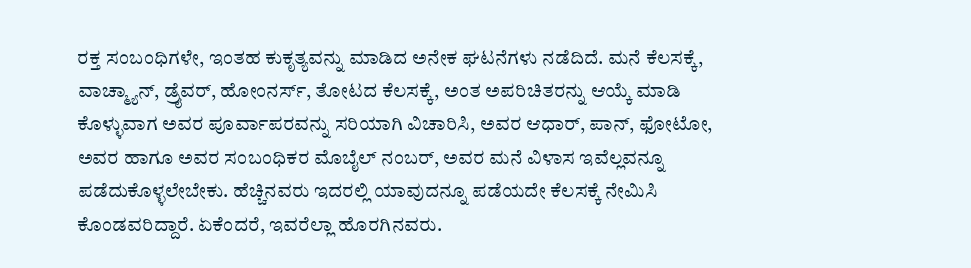ರಕ್ತ ಸಂಬಂಧಿಗಳೇ, ಇಂತಹ ಕುಕೃತ್ಯವನ್ನು ಮಾಡಿದ ಅನೇಕ ಘಟನೆಗಳು ನಡೆದಿದೆ. ಮನೆ ಕೆಲಸಕ್ಕೆ, ವಾಚ್ಮ್ಯಾನ್, ಡ್ರೈವರ್, ಹೋಂನರ್ಸ್, ತೋಟದ ಕೆಲಸಕ್ಕೆ, ಅಂತ ಅಪರಿಚಿತರನ್ನು ಆಯ್ಕೆ ಮಾಡಿ ಕೊಳ್ಳುವಾಗ ಅವರ ಪೂರ್ವಾಪರವನ್ನು ಸರಿಯಾಗಿ ವಿಚಾರಿಸಿ, ಅವರ ಆಧಾರ್, ಪಾನ್, ಫೋಟೋ, ಅವರ ಹಾಗೂ ಅವರ ಸಂಬಂಧಿಕರ ಮೊಬೈಲ್ ನಂಬರ್, ಅವರ ಮನೆ ವಿಳಾಸ ಇವೆಲ್ಲವನ್ನೂ ಪಡೆದುಕೊಳ್ಳಲೇಬೇಕು. ಹೆಚ್ಚಿನವರು ಇದರಲ್ಲಿ ಯಾವುದನ್ನೂ ಪಡೆಯದೇ ಕೆಲಸಕ್ಕೆ ನೇಮಿಸಿ ಕೊಂಡವರಿದ್ದಾರೆ. ಏಕೆಂದರೆ, ಇವರೆಲ್ಲಾ ಹೊರಗಿನವರು.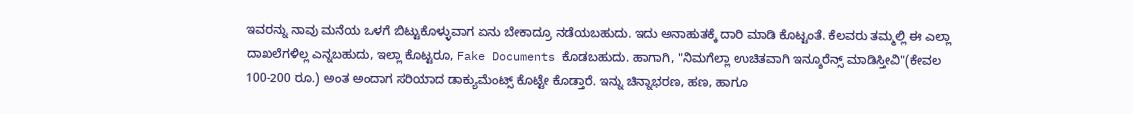ಇವರನ್ನು ನಾವು ಮನೆಯ ಒಳಗೆ ಬಿಟ್ಟುಕೊಳ್ಳುವಾಗ ಏನು ಬೇಕಾದ್ರೂ ನಡೆಯಬಹುದು. ಇದು ಅನಾಹುತಕ್ಕೆ ದಾರಿ ಮಾಡಿ ಕೊಟ್ಟಂತೆ. ಕೆಲವರು ತಮ್ಮಲ್ಲಿ ಈ ಎಲ್ಲಾ ದಾಖಲೆಗಳಿಲ್ಲ ಎನ್ನಬಹುದು, ಇಲ್ಲಾ ಕೊಟ್ಟರೂ, Fake Documents ಕೊಡಬಹುದು. ಹಾಗಾಗಿ, "ನಿಮಗೆಲ್ಲಾ ಉಚಿತವಾಗಿ ಇನ್ಶೂರೆನ್ಸ್ ಮಾಡಿಸ್ತೀವಿ"(ಕೇವಲ 100-200 ರೂ.) ಅಂತ ಅಂದಾಗ ಸರಿಯಾದ ಡಾಕ್ಯುಮೆಂಟ್ಸ್ ಕೊಟ್ಟೇ ಕೊಡ್ತಾರೆ. ಇನ್ನು ಚಿನ್ನಾಭರಣ, ಹಣ, ಹಾಗೂ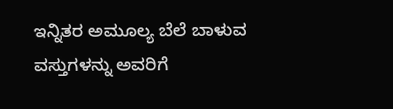ಇನ್ನಿತರ ಅಮೂಲ್ಯ ಬೆಲೆ ಬಾಳುವ ವಸ್ತುಗಳನ್ನು ಅವರಿಗೆ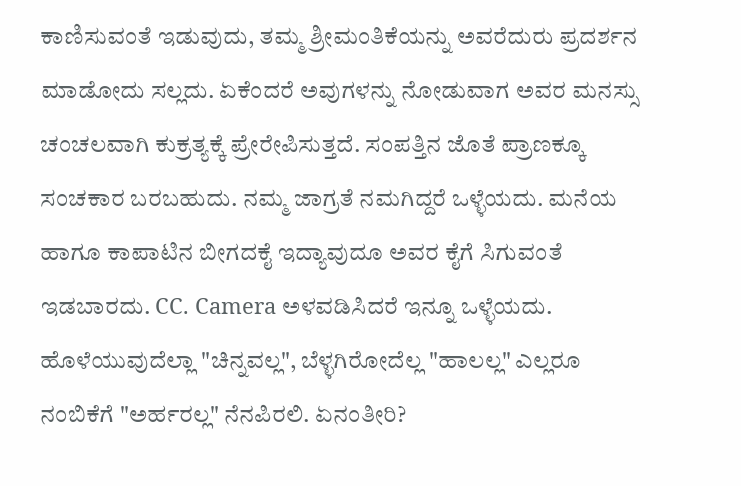ಕಾಣಿಸುವಂತೆ ಇಡುವುದು, ತಮ್ಮ ಶ್ರೀಮಂತಿಕೆಯನ್ನು ಅವರೆದುರು ಪ್ರದರ್ಶನ ಮಾಡೋದು ಸಲ್ಲದು. ಏಕೆಂದರೆ ಅವುಗಳನ್ನು ನೋಡುವಾಗ ಅವರ ಮನಸ್ಸು ಚಂಚಲವಾಗಿ ಕುಕ್ರತ್ಯಕ್ಕೆ ಪ್ರೇರೇಪಿಸುತ್ತದೆ. ಸಂಪತ್ತಿನ ಜೊತೆ ಪ್ರಾಣಕ್ಕೂ ಸಂಚಕಾರ ಬರಬಹುದು. ನಮ್ಮ ಜಾಗ್ರತೆ ನಮಗಿದ್ದರೆ ಒಳ್ಳೆಯದು. ಮನೆಯ ಹಾಗೂ ಕಾಪಾಟಿನ ಬೀಗದಕೈ ಇದ್ಯಾವುದೂ ಅವರ ಕೈಗೆ ಸಿಗುವಂತೆ ಇಡಬಾರದು. CC. Camera ಅಳವಡಿಸಿದರೆ ಇನ್ನೂ ಒಳ್ಳೆಯದು. ಹೊಳೆಯುವುದೆಲ್ಲಾ "ಚಿನ್ನವಲ್ಲ", ಬೆಳ್ಳಗಿರೋದೆಲ್ಲ "ಹಾಲಲ್ಲ" ಎಲ್ಲರೂ ನಂಬಿಕೆಗೆ "ಅರ್ಹರಲ್ಲ" ನೆನಪಿರಲಿ. ಏನಂತೀರಿ?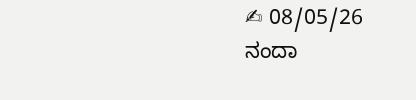✍ 08/05/26
ನಂದಾ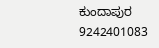ಕುಂದಾಪುರ 9242401083